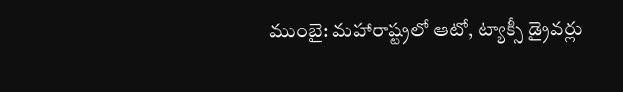ముంబై: మహారాష్ట్రలో ఆటో, ట్యాక్సీ డ్రైవర్లు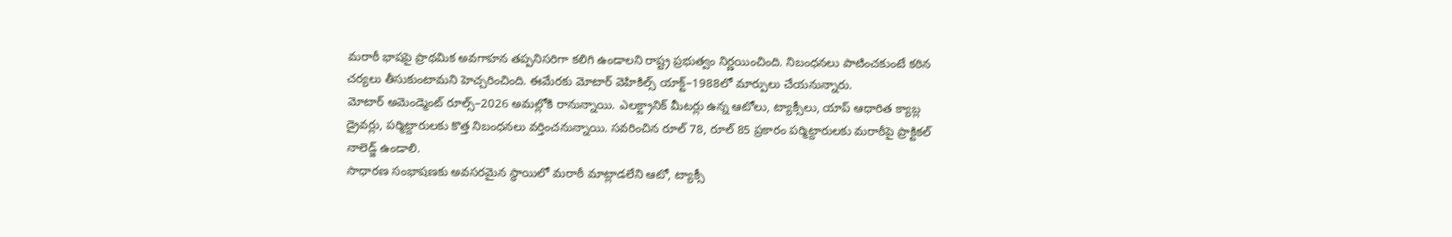మరాఠీ భాషపై ప్రాథమిక అవగాహన తప్పనిసరిగా కలిగి ఉండాలని రాష్ట్ర ప్రభుత్వం నిర్ణయించింది. నిబంధనలు పాటించకుంటే కఠిన చర్యలు తీసుకుంటామని హెచ్చరించింది. ఈమేరకు మోటార్ వెహికిల్స్ యాక్ట్–1988లో మార్పులు చేయనున్నారు.
మోటార్ అమెండ్మెంట్ రూల్స్–2026 అమల్లోకి రానున్నాయి. ఎలక్ట్రానిక్ మీటర్లు ఉన్న ఆటోలు, ట్యాక్సీలు, యాప్ ఆధారిత క్యాబ్ల డ్రైవర్లు, పర్మిట్దారులకు కొత్త నిబంధనలు వర్తించనున్నాయి. సవరించిన రూల్ 78, రూల్ 85 ప్రకారం పర్మిట్దారులకు మరాఠీపై ప్రాక్టికల్ నాలెడ్జ్ ఉండాలి.
సాధారణ సంభాషణకు అవసరమైన స్థాయిలో మరాఠీ మాట్లాడలేని ఆటో, ట్యాక్సీ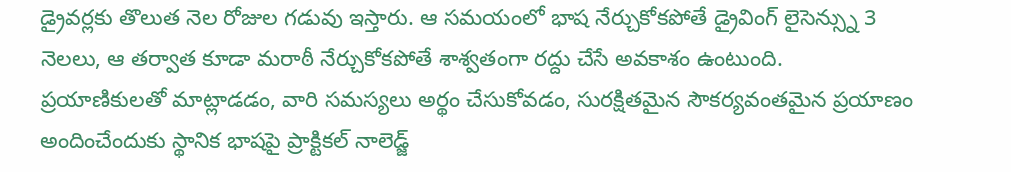డ్రైవర్లకు తొలుత నెల రోజుల గడువు ఇస్తారు. ఆ సమయంలో భాష నేర్చుకోకపోతే డ్రైవింగ్ లైసెన్స్ను 3 నెలలు, ఆ తర్వాత కూడా మరాఠీ నేర్చుకోకపోతే శాశ్వతంగా రద్దు చేసే అవకాశం ఉంటుంది.
ప్రయాణికులతో మాట్లాడడం, వారి సమస్యలు అర్థం చేసుకోవడం, సురక్షితమైన సౌకర్యవంతమైన ప్రయాణం అందించేందుకు స్థానిక భాషపై ప్రాక్టికల్ నాలెడ్జ్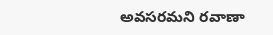అవసరమని రవాణా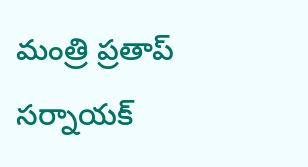మంత్రి ప్రతాప్ సర్నాయక్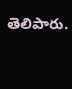తెలిపారు.